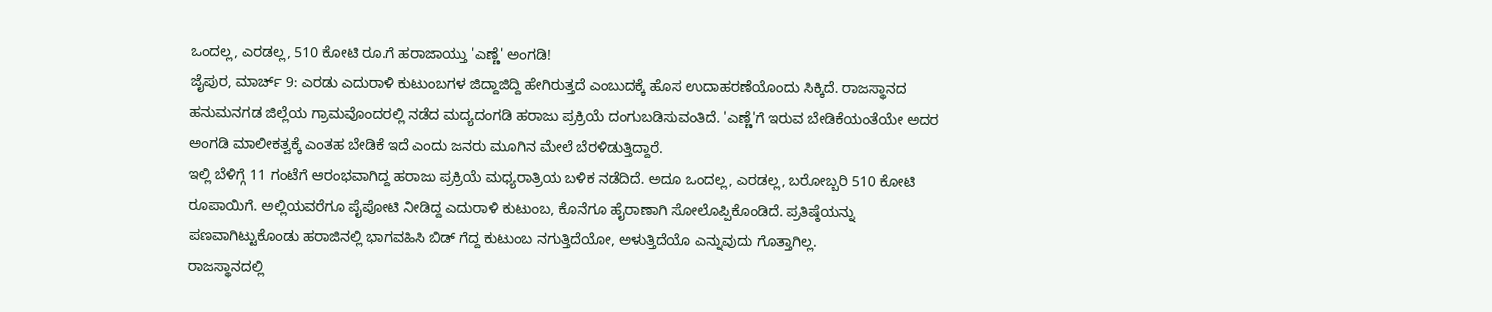ಒಂದಲ್ಲ, ಎರಡಲ್ಲ, 510 ಕೋಟಿ ರೂ.ಗೆ ಹರಾಜಾಯ್ತು 'ಎಣ್ಣೆ' ಅಂಗಡಿ!
ಜೈಪುರ, ಮಾರ್ಚ್ 9: ಎರಡು ಎದುರಾಳಿ ಕುಟುಂಬಗಳ ಜಿದ್ದಾಜಿದ್ದಿ ಹೇಗಿರುತ್ತದೆ ಎಂಬುದಕ್ಕೆ ಹೊಸ ಉದಾಹರಣೆಯೊಂದು ಸಿಕ್ಕಿದೆ. ರಾಜಸ್ಥಾನದ ಹನುಮನಗಡ ಜಿಲ್ಲೆಯ ಗ್ರಾಮವೊಂದರಲ್ಲಿ ನಡೆದ ಮದ್ಯದಂಗಡಿ ಹರಾಜು ಪ್ರಕ್ರಿಯೆ ದಂಗುಬಡಿಸುವಂತಿದೆ. 'ಎಣ್ಣೆ'ಗೆ ಇರುವ ಬೇಡಿಕೆಯಂತೆಯೇ ಅದರ ಅಂಗಡಿ ಮಾಲೀಕತ್ವಕ್ಕೆ ಎಂತಹ ಬೇಡಿಕೆ ಇದೆ ಎಂದು ಜನರು ಮೂಗಿನ ಮೇಲೆ ಬೆರಳಿಡುತ್ತಿದ್ದಾರೆ.
ಇಲ್ಲಿ ಬೆಳಿಗ್ಗೆ 11 ಗಂಟೆಗೆ ಆರಂಭವಾಗಿದ್ದ ಹರಾಜು ಪ್ರಕ್ರಿಯೆ ಮಧ್ಯರಾತ್ರಿಯ ಬಳಿಕ ನಡೆದಿದೆ. ಅದೂ ಒಂದಲ್ಲ, ಎರಡಲ್ಲ, ಬರೋಬ್ಬರಿ 510 ಕೋಟಿ ರೂಪಾಯಿಗೆ. ಅಲ್ಲಿಯವರೆಗೂ ಪೈಪೋಟಿ ನೀಡಿದ್ದ ಎದುರಾಳಿ ಕುಟುಂಬ, ಕೊನೆಗೂ ಹೈರಾಣಾಗಿ ಸೋಲೊಪ್ಪಿಕೊಂಡಿದೆ. ಪ್ರತಿಷ್ಠೆಯನ್ನು ಪಣವಾಗಿಟ್ಟುಕೊಂಡು ಹರಾಜಿನಲ್ಲಿ ಭಾಗವಹಿಸಿ ಬಿಡ್ ಗೆದ್ದ ಕುಟುಂಬ ನಗುತ್ತಿದೆಯೋ, ಅಳುತ್ತಿದೆಯೊ ಎನ್ನುವುದು ಗೊತ್ತಾಗಿಲ್ಲ.
ರಾಜಸ್ಥಾನದಲ್ಲಿ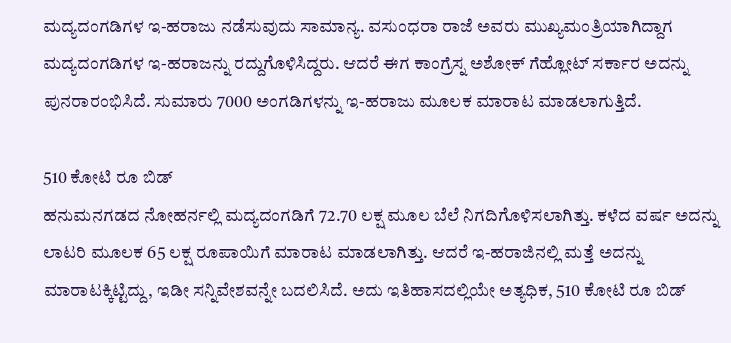ಮದ್ಯದಂಗಡಿಗಳ ಇ-ಹರಾಜು ನಡೆಸುವುದು ಸಾಮಾನ್ಯ. ವಸುಂಧರಾ ರಾಜೆ ಅವರು ಮುಖ್ಯಮಂತ್ರಿಯಾಗಿದ್ದಾಗ ಮದ್ಯದಂಗಡಿಗಳ ಇ-ಹರಾಜನ್ನು ರದ್ದುಗೊಳಿಸಿದ್ದರು. ಆದರೆ ಈಗ ಕಾಂಗ್ರೆಸ್ನ ಅಶೋಕ್ ಗೆಹ್ಲೋಟ್ ಸರ್ಕಾರ ಅದನ್ನು ಪುನರಾರಂಭಿಸಿದೆ. ಸುಮಾರು 7000 ಅಂಗಡಿಗಳನ್ನು ಇ-ಹರಾಜು ಮೂಲಕ ಮಾರಾಟ ಮಾಡಲಾಗುತ್ತಿದೆ.

510 ಕೋಟಿ ರೂ ಬಿಡ್
ಹನುಮನಗಡದ ನೋಹರ್ನಲ್ಲಿ ಮದ್ಯದಂಗಡಿಗೆ 72.70 ಲಕ್ಷ ಮೂಲ ಬೆಲೆ ನಿಗದಿಗೊಳಿಸಲಾಗಿತ್ತು. ಕಳೆದ ವರ್ಷ ಅದನ್ನು ಲಾಟರಿ ಮೂಲಕ 65 ಲಕ್ಷ ರೂಪಾಯಿಗೆ ಮಾರಾಟ ಮಾಡಲಾಗಿತ್ತು. ಆದರೆ ಇ-ಹರಾಜಿನಲ್ಲಿ ಮತ್ತೆ ಅದನ್ನು ಮಾರಾಟಕ್ಕಿಟ್ಟಿದ್ದು, ಇಡೀ ಸನ್ನಿವೇಶವನ್ನೇ ಬದಲಿಸಿದೆ. ಅದು ಇತಿಹಾಸದಲ್ಲಿಯೇ ಅತ್ಯಧಿಕ, 510 ಕೋಟಿ ರೂ ಬಿಡ್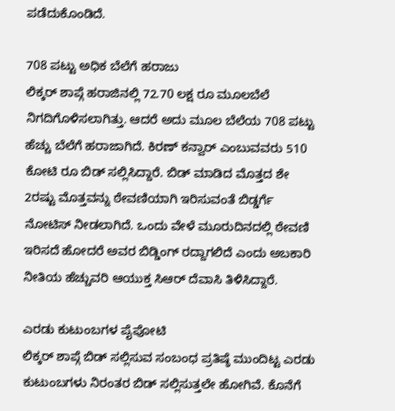ಪಡೆದುಕೊಂಡಿದೆ.

708 ಪಟ್ಟು ಅಧಿಕ ಬೆಲೆಗೆ ಹರಾಜು
ಲಿಕ್ಕರ್ ಶಾಪ್ಗೆ ಹರಾಜಿನಲ್ಲಿ 72.70 ಲಕ್ಷ ರೂ ಮೂಲಬೆಲೆ ನಿಗದಿಗೊಳಿಸಲಾಗಿತ್ತು. ಆದರೆ ಅದು ಮೂಲ ಬೆಲೆಯ 708 ಪಟ್ಟು ಹೆಚ್ಚು ಬೆಲೆಗೆ ಹರಾಜಾಗಿದೆ. ಕಿರಣ್ ಕನ್ವಾರ್ ಎಂಬುವವರು 510 ಕೋಟಿ ರೂ ಬಿಡ್ ಸಲ್ಲಿಸಿದ್ದಾರೆ. ಬಿಡ್ ಮಾಡಿದ ಮೊತ್ತದ ಶೇ 2ರಷ್ಟು ಮೊತ್ತವನ್ನು ಠೇವಣಿಯಾಗಿ ಇರಿಸುವಂತೆ ಬಿಡ್ಡರ್ಗೆ ನೋಟಿಸ್ ನೀಡಲಾಗಿದೆ. ಒಂದು ವೇಳೆ ಮೂರುದಿನದಲ್ಲಿ ಠೇವಣಿ ಇರಿಸದೆ ಹೋದರೆ ಅವರ ಬಿಡ್ಡಿಂಗ್ ರದ್ದಾಗಲಿದೆ ಎಂದು ಅಬಕಾರಿ ನೀತಿಯ ಹೆಚ್ಚುವರಿ ಆಯುಕ್ತ ಸಿಆರ್ ದೆವಾಸಿ ತಿಳಿಸಿದ್ದಾರೆ.

ಎರಡು ಕುಟುಂಬಗಳ ಪೈಪೋಟಿ
ಲಿಕ್ಕರ್ ಶಾಪ್ಗೆ ಬಿಡ್ ಸಲ್ಲಿಸುವ ಸಂಬಂಧ ಪ್ರತಿಷ್ಠೆ ಮುಂದಿಟ್ಟ ಎರಡು ಕುಟುಂಬಗಳು ನಿರಂತರ ಬಿಡ್ ಸಲ್ಲಿಸುತ್ತಲೇ ಹೋಗಿವೆ. ಕೊನೆಗೆ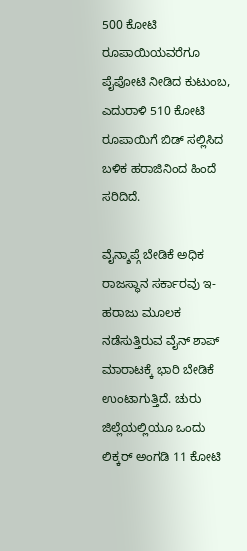500 ಕೋಟಿ ರೂಪಾಯಿಯವರೆಗೂ ಪೈಪೋಟಿ ನೀಡಿದ ಕುಟುಂಬ, ಎದುರಾಳಿ 510 ಕೋಟಿ ರೂಪಾಯಿಗೆ ಬಿಡ್ ಸಲ್ಲಿಸಿದ ಬಳಿಕ ಹರಾಜಿನಿಂದ ಹಿಂದೆ ಸರಿದಿದೆ.

ವೈನ್ಶಾಪ್ಗೆ ಬೇಡಿಕೆ ಅಧಿಕ
ರಾಜಸ್ಥಾನ ಸರ್ಕಾರವು ಇ-ಹರಾಜು ಮೂಲಕ ನಡೆಸುತ್ತಿರುವ ವೈನ್ ಶಾಪ್ ಮಾರಾಟಕ್ಕೆ ಭಾರಿ ಬೇಡಿಕೆ ಉಂಟಾಗುತ್ತಿದೆ. ಚುರು ಜಿಲ್ಲೆಯಲ್ಲಿಯೂ ಒಂದು ಲಿಕ್ಕರ್ ಅಂಗಡಿ 11 ಕೋಟಿ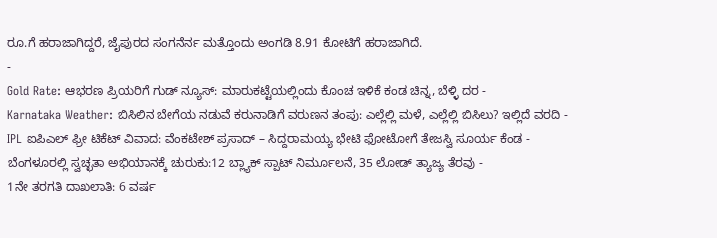ರೂ.ಗೆ ಹರಾಜಾಗಿದ್ದರೆ, ಜೈಪುರದ ಸಂಗನೆರ್ನ ಮತ್ತೊಂದು ಅಂಗಡಿ 8.91 ಕೋಟಿಗೆ ಹರಾಜಾಗಿದೆ.
-
Gold Rate: ಆಭರಣ ಪ್ರಿಯರಿಗೆ ಗುಡ್ ನ್ಯೂಸ್: ಮಾರುಕಟ್ಟೆಯಲ್ಲಿಂದು ಕೊಂಚ ಇಳಿಕೆ ಕಂಡ ಚಿನ್ನ, ಬೆಳ್ಳಿ ದರ -
Karnataka Weather: ಬಿಸಿಲಿನ ಬೇಗೆಯ ನಡುವೆ ಕರುನಾಡಿಗೆ ವರುಣನ ತಂಪು: ಎಲ್ಲೆಲ್ಲಿ ಮಳೆ, ಎಲ್ಲೆಲ್ಲಿ ಬಿಸಿಲು? ಇಲ್ಲಿದೆ ವರದಿ -
IPL ಐಪಿಎಲ್ ಫ್ರೀ ಟಿಕೆಟ್ ವಿವಾದ: ವೆಂಕಟೇಶ್ ಪ್ರಸಾದ್ – ಸಿದ್ದರಾಮಯ್ಯ ಭೇಟಿ ಫೋಟೋಗೆ ತೇಜಸ್ವಿ ಸೂರ್ಯ ಕೆಂಡ -
ಬೆಂಗಳೂರಲ್ಲಿ ಸ್ವಚ್ಛತಾ ಅಭಿಯಾನಕ್ಕೆ ಚುರುಕು:12 ಬ್ಲ್ಯಾಕ್ ಸ್ಪಾಟ್ ನಿರ್ಮೂಲನೆ, 35 ಲೋಡ್ ತ್ಯಾಜ್ಯ ತೆರವು -
1ನೇ ತರಗತಿ ದಾಖಲಾತಿ: 6 ವರ್ಷ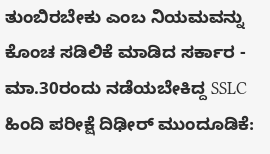ತುಂಬಿರಬೇಕು ಎಂಬ ನಿಯಮವನ್ನು ಕೊಂಚ ಸಡಿಲಿಕೆ ಮಾಡಿದ ಸರ್ಕಾರ -
ಮಾ.30ರಂದು ನಡೆಯಬೇಕಿದ್ದ SSLC ಹಿಂದಿ ಪರೀಕ್ಷೆ ದಿಢೀರ್ ಮುಂದೂಡಿಕೆ: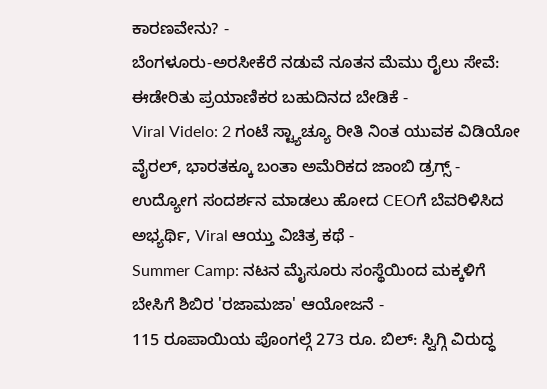ಕಾರಣವೇನು? -
ಬೆಂಗಳೂರು-ಅರಸೀಕೆರೆ ನಡುವೆ ನೂತನ ಮೆಮು ರೈಲು ಸೇವೆ: ಈಡೇರಿತು ಪ್ರಯಾಣಿಕರ ಬಹುದಿನದ ಬೇಡಿಕೆ -
Viral Videlo: 2 ಗಂಟೆ ಸ್ಟ್ಯಾಚ್ಯೂ ರೀತಿ ನಿಂತ ಯುವಕ ವಿಡಿಯೋ ವೈರಲ್, ಭಾರತಕ್ಕೂ ಬಂತಾ ಅಮೆರಿಕದ ಜಾಂಬಿ ಡ್ರಗ್ಸ್ -
ಉದ್ಯೋಗ ಸಂದರ್ಶನ ಮಾಡಲು ಹೋದ CEOಗೆ ಬೆವರಿಳಿಸಿದ ಅಭ್ಯರ್ಥಿ, Viral ಆಯ್ತು ವಿಚಿತ್ರ ಕಥೆ -
Summer Camp: ನಟನ ಮೈಸೂರು ಸಂಸ್ಥೆಯಿಂದ ಮಕ್ಕಳಿಗೆ ಬೇಸಿಗೆ ಶಿಬಿರ 'ರಜಾಮಜಾ' ಆಯೋಜನೆ -
115 ರೂಪಾಯಿಯ ಪೊಂಗಲ್ಗೆ 273 ರೂ. ಬಿಲ್: ಸ್ವಿಗ್ಗಿ ವಿರುದ್ಧ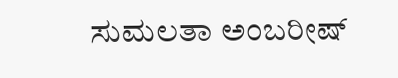ಸುಮಲತಾ ಅಂಬರೀಷ್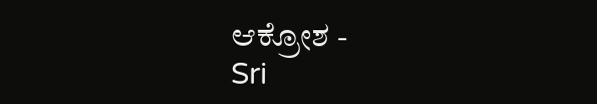ಆಕ್ರೋಶ -
Sri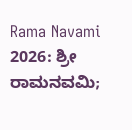Rama Navami 2026: ಶ್ರೀ ರಾಮನವಮಿ;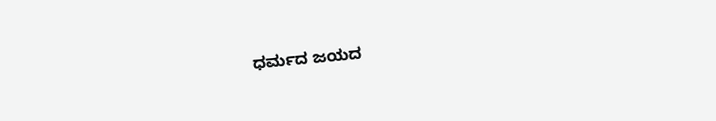ಧರ್ಮದ ಜಯದ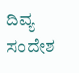ದಿವ್ಯ ಸಂದೇಶ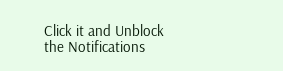Click it and Unblock the Notifications